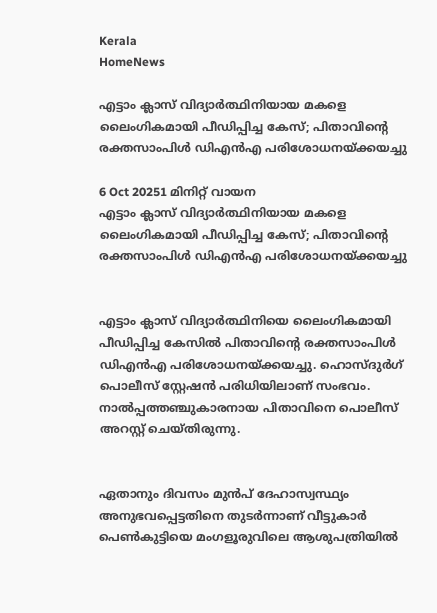Kerala
HomeNews

എട്ടാം ക്ലാസ് വിദ്യാർത്ഥിനിയായ മകളെ ലൈംഗികമായി പീഡിപ്പിച്ച കേസ്; പിതാവിന്റെ രക്തസാംപിൾ ഡിഎൻഎ പരിശോധനയ്ക്കയച്ചു

6 Oct 20251 മിനിറ്റ് വായന
എട്ടാം ക്ലാസ് വിദ്യാർത്ഥിനിയായ മകളെ ലൈംഗികമായി പീഡിപ്പിച്ച കേസ്; പിതാവിന്റെ രക്തസാംപിൾ ഡിഎൻഎ പരിശോധനയ്ക്കയച്ചു


എട്ടാം ക്ലാസ് വിദ്യാർത്ഥിനിയെ ലൈംഗികമായി പീഡിപ്പിച്ച കേസിൽ പിതാവിന്റെ രക്തസാംപിൾ ഡിഎൻഎ പരിശോധനയ്ക്കയച്ചു. ഹൊസ്‌ദുർഗ് പൊലീസ് സ്റ്റേഷൻ പരിധിയിലാണ് സംഭവം. നാൽപ്പത്തഞ്ചുകാരനായ പിതാവിനെ പൊലീസ് അറസ്റ്റ് ചെയ്തിരുന്നു.


ഏതാനും ദിവസം മുൻപ് ദേഹാസ്വസ്ഥ്യം അനുഭവപ്പെട്ടതിനെ തുടർന്നാണ് വീട്ടുകാർ പെൺകുട്ടിയെ മംഗളൂരുവിലെ ആശുപത്രിയിൽ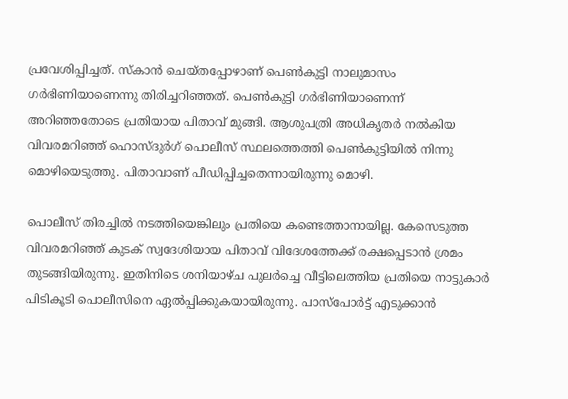പ്രവേശിപ്പിച്ചത്. സ്കാൻ ചെയ്തപ്പോഴാണ് പെൺകുട്ടി നാലുമാസം ഗർഭിണിയാണെന്നു തിരിച്ചറിഞ്ഞത്. പെൺകുട്ടി ഗർഭിണിയാണെന്ന് അറിഞ്ഞതോടെ പ്രതിയായ പിതാവ് മുങ്ങി. ആശുപത്രി അധികൃതർ നൽകിയ വിവരമറിഞ്ഞ് ഹൊസ്‌ദുർഗ് പൊലീസ് സ്ഥലത്തെത്തി പെൺകുട്ടിയിൽ നിന്നു മൊഴിയെടുത്തു. പിതാവാണ് പീഡിപ്പിച്ചതെന്നായിരുന്നു മൊഴി.

പൊലീസ് തിരച്ചിൽ നടത്തിയെങ്കിലും പ്രതിയെ കണ്ടെത്താനായില്ല. കേസെടുത്ത വിവരമറിഞ്ഞ് കുടക് സ്വദേശിയായ പിതാവ് വിദേശത്തേക്ക് രക്ഷപ്പെടാൻ ശ്രമം തുടങ്ങിയിരുന്നു. ഇതിനിടെ ശനിയാഴ്ച പുലർച്ചെ വീട്ടിലെത്തിയ പ്രതിയെ നാട്ടുകാർ പിടികൂടി പൊലീസിനെ ഏൽപ്പിക്കുകയായിരുന്നു. പാസ്പോർട്ട് എടുക്കാൻ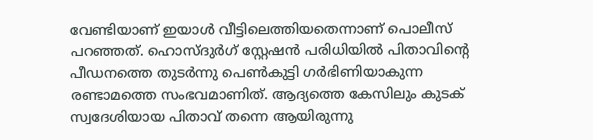വേണ്ടിയാണ് ഇയാൾ വീട്ടിലെത്തിയതെന്നാണ് പൊലീസ് പറഞ്ഞത്. ഹൊസ്‌ദുർഗ് സ്റ്റേഷൻ പരിധിയിൽ പിതാവിൻ്റെ പീഡനത്തെ തുടർന്നു പെൺകുട്ടി ഗർഭിണിയാകുന്ന രണ്ടാമത്തെ സംഭവമാണിത്. ആദ്യത്തെ കേസിലും കുടക് സ്വദേശിയായ പിതാവ് തന്നെ ആയിരുന്നു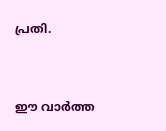പ്രതി.



ഈ വാർത്ത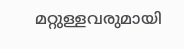മറ്റുള്ളവരുമായി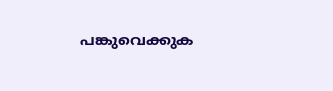പങ്കുവെക്കുക